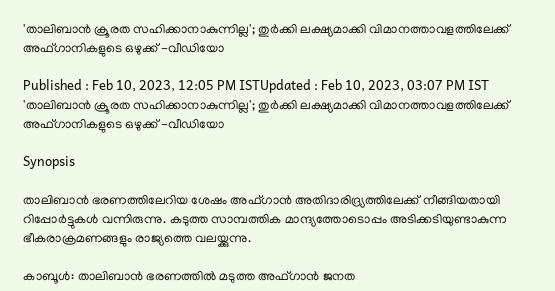'താലിബാൻ ക്രൂരത സഹിക്കാനാകുന്നില്ല'; തുർക്കി ലക്ഷ്യമാക്കി വിമാനത്താവളത്തിലേക്ക് അഫ്ഗാനികളുടെ ഒഴുക്ക് -വീഡിയോ

Published : Feb 10, 2023, 12:05 PM ISTUpdated : Feb 10, 2023, 03:07 PM IST
'താലിബാൻ ക്രൂരത സഹിക്കാനാകുന്നില്ല'; തുർക്കി ലക്ഷ്യമാക്കി വിമാനത്താവളത്തിലേക്ക് അഫ്ഗാനികളുടെ ഒഴുക്ക് -വീഡിയോ

Synopsis

താലിബാൻ ഭരണത്തിലേറിയ ശേഷം അഫ്ഗാൻ അതിദാരിദ്ര്യത്തിലേക്ക് നീങ്ങിയതായി റിപ്പോർട്ടുകൾ വന്നിരുന്നു. കടുത്ത സാമ്പത്തിക മാന്ദ്യത്തോടൊപ്പം അടിക്കടിയുണ്ടാകുന്ന ഭീകരാക്രമണങ്ങളും രാജ്യത്തെ വലയ്ക്കുന്നു.

കാബൂൾ: താലിബാൻ ഭരണത്തിൽ മടുത്ത അഫ്ഗാൻ ജനത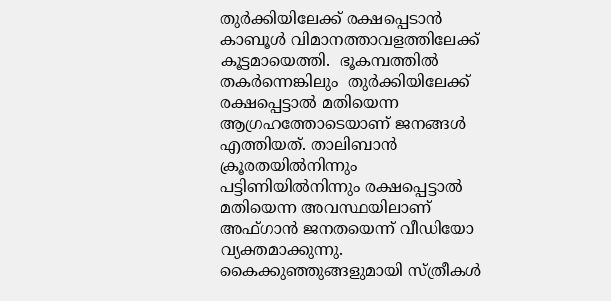തുർക്കിയിലേക്ക് രക്ഷപ്പെടാൻ കാബൂൾ വിമാനത്താവളത്തിലേക്ക് കൂട്ടമായെത്തി.  ഭൂകമ്പത്തില്‍ തകര്‍ന്നെങ്കിലും  തുര്‍ക്കിയിലേക്ക് രക്ഷപ്പെട്ടാൽ മതിയെന്ന ആഗ്രഹത്തോടെയാണ് ജനങ്ങൾ എത്തിയത്. താലിബാന്‍ ക്രൂരതയില്‍നിന്നും പട്ടിണിയില്‍നിന്നും രക്ഷപ്പെട്ടാല്‍ മതിയെന്ന അവസ്ഥയിലാണ് അഫ്ഗാൻ ജനതയെന്ന് വീഡിയോ വ്യക്തമാക്കുന്നു. കൈക്കുഞ്ഞുങ്ങളുമായി സ്ത്രീകള്‍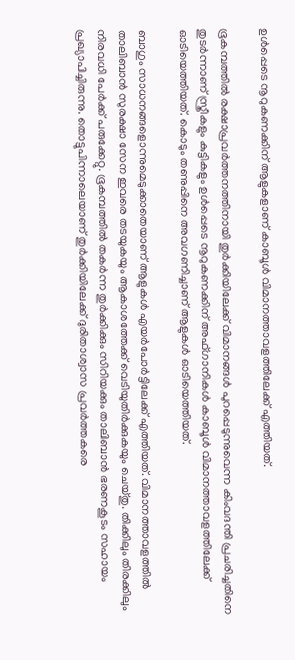ഉള്‍പ്പെടെ നൂറുകണക്കിന് ആളുകളാണ് കാബൂള്‍ വിമാനത്താവളത്തിലേക്ക് എത്തിയത്.

ഭൂകമ്പത്തിൽ രക്ഷാപ്രവർത്തനത്തിനായി തുർക്കിയിലേക്ക് വിമാനങ്ങൾ പുറപ്പെടുന്നുവെന്ന കിംവദന്തി പ്രചരിച്ചതിനെ തുടർന്നാണ് സ്ത്രീകളും കുട്ടികളും ഉൾപ്പെടെ നൂറുകണക്കിന് അഫ്ഗാനികൾ കാബൂൾ വിമാനത്താവളത്തിലേക്ക് ഓടിയെത്തിയത്. കൊടും തണുപ്പിനെ അവഗണിച്ചാണ് ആളുകൾ ഓടിയെത്തിയത്.

ബാഗും സാധനങ്ങളൊന്നുമെടുക്കാതെയാണ് ആളുകൾ എയർപോർട്ടിലേക്ക് എത്തിയത്. വിമാനത്താവളത്തിൽ താലിബാൻ സുരക്ഷാ സേന ഇവരെ തടയുകയും ആകാശത്തേക്ക് വെടിയുതിർക്കുകയും ചെയ്തു. തിക്കിലും തിരക്കിലും നിരവധി പേർക്ക് പരുക്കേറ്റു. ഭൂകമ്പത്തിൽ തകർന്ന തുർക്കിക്കും സിറിയക്കും താലിബാൻ ഭരണകൂടം സഹായം പ്രഖ്യാപിച്ചിരുന്നു. തൊട്ടുപിന്നാലെയാണ് തുർക്കിയിലേക്ക് ദുരിതാശ്വാസ പ്രവർത്തകരെ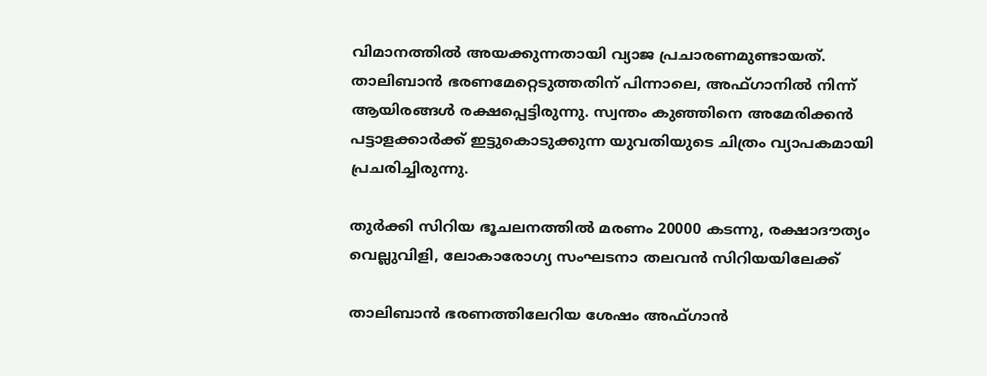വിമാനത്തിൽ അയക്കുന്നതായി വ്യാജ പ്രചാരണമുണ്ടായത്. താലിബാൻ ഭരണമേറ്റെടുത്തതിന് പിന്നാലെ, അഫ്ഗാനിൽ നിന്ന് ആയിരങ്ങൾ രക്ഷപ്പെട്ടിരുന്നു. സ്വന്തം കുഞ്ഞിനെ അമേരിക്കൻ പട്ടാളക്കാർക്ക് ഇട്ടുകൊടുക്കുന്ന യുവതിയുടെ ചിത്രം വ്യാപകമായി പ്രചരിച്ചിരുന്നു.

തുർക്കി സിറിയ ഭൂചലനത്തിൽ മരണം 20000 കടന്നു, രക്ഷാദൗത്യം വെല്ലുവിളി, ലോകാരോഗ്യ സംഘടനാ തലവൻ സിറിയയിലേക്ക്

താലിബാൻ ഭരണത്തിലേറിയ ശേഷം അഫ്ഗാൻ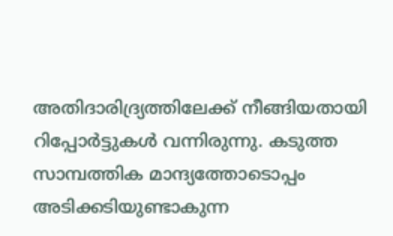അതിദാരിദ്ര്യത്തിലേക്ക് നീങ്ങിയതായി റിപ്പോർട്ടുകൾ വന്നിരുന്നു. കടുത്ത സാമ്പത്തിക മാന്ദ്യത്തോടൊപ്പം അടിക്കടിയുണ്ടാകുന്ന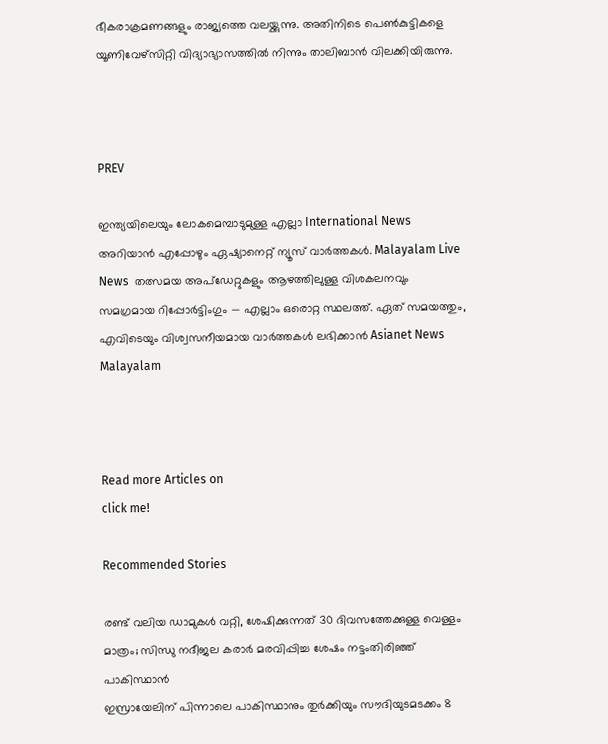ഭീകരാക്രമണങ്ങളും രാജ്യത്തെ വലയ്ക്കുന്നു. അതിനിടെ പെൺകുട്ടികളെ യൂണിവേഴ്സിറ്റി വിദ്യാഭ്യാസത്തിൽ നിന്നും താലിബാൻ വിലക്കിയിരുന്നു.



PREV

ഇന്ത്യയിലെയും ലോകമെമ്പാടുമുള്ള എല്ലാ International News അറിയാൻ എപ്പോഴും ഏഷ്യാനെറ്റ് ന്യൂസ് വാർത്തകൾ. Malayalam Live News  തത്സമയ അപ്‌ഡേറ്റുകളും ആഴത്തിലുള്ള വിശകലനവും സമഗ്രമായ റിപ്പോർട്ടിംഗും — എല്ലാം ഒരൊറ്റ സ്ഥലത്ത്. ഏത് സമയത്തും, എവിടെയും വിശ്വസനീയമായ വാർത്തകൾ ലഭിക്കാൻ Asianet News Malayalam



Read more Articles on
click me!

Recommended Stories

രണ്ട് വലിയ ഡാമുകൾ വറ്റി, ശേഷിക്കുന്നത് 30 ദിവസത്തേക്കുള്ള വെള്ളം മാത്രം; സിന്ധു നദീജല കരാർ മരവിപ്പിച്ച ശേഷം നട്ടംതിരിഞ്ഞ് പാകിസ്ഥാൻ
ഇസ്രായേലിന് പിന്നാലെ പാകിസ്ഥാനും തുര്‍ക്കിയും സൗദിയുടമടക്കം 8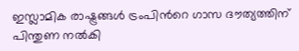ഇസ്ലാമിക രാഷ്ട്രങ്ങള്‍ ട്രംപിന്‍റെ ഗാസ ദൗത്യത്തിന് പിന്തുണ നല്‍കി